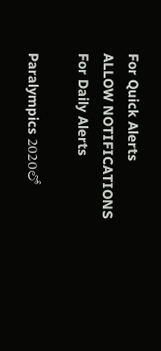For Quick Alerts
ALLOW NOTIFICATIONS
For Daily Alerts

Paralympics 2020లో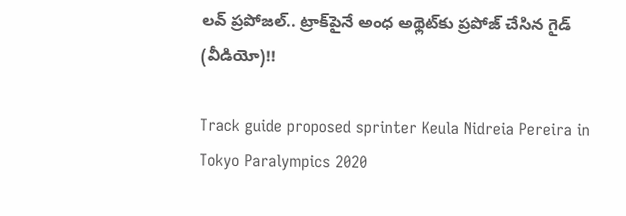లవ్‌ ప్రపోజల్‌.. ట్రాక్‌పైనే అంధ అథ్లెట్‌కు ప్ర‌పోజ్ చేసిన గైడ్‌ (వీడియో)!!

Track guide proposed sprinter Keula Nidreia Pereira in Tokyo Paralympics 2020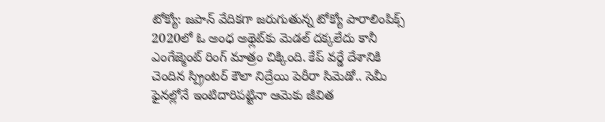టోక్యో: జపాన్ వేదికగా జరుగుతున్న టోక్యో పారాలింపిక్స్‌ 2020లో ఓ అంధ అథ్లెట్‌కు మెడ‌ల్ ద‌క్క‌లేదు కానీ ఎంగేజ్మెంట్ రింగ్ మాత్రం చిక్కింది. కేప్ వ‌ర్డే దేశానికి చెందిన స్ప్రింట‌ర్ కౌలా నిద్రేయి పెరీరా సిమెడో.. సెమీ ఫైన‌ల్లోనే ఇంటిదారిపట్టినా ఆమెకు జీవిత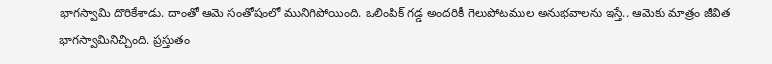భాగ‌స్వామి దొరికేశాడు. దాంతో ఆమె సంతోషంలో మునిగిపోయింది. ఒలింపిక్‌ గడ్డ అందరికీ గెలుపోటముల అనుభవాలను ఇస్తే.. ఆమెకు మాత్రం జీవిత భాగస్వామినిచ్చింది. ప్రస్తుతం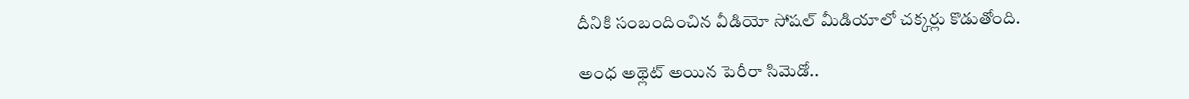దీనికి సంబందించిన వీడియో సోషల్ మీడియాలో చక్కర్లు కొడుతోంది.

అంధ అథ్లెట్ అయిన పెరీరా సిమెడో..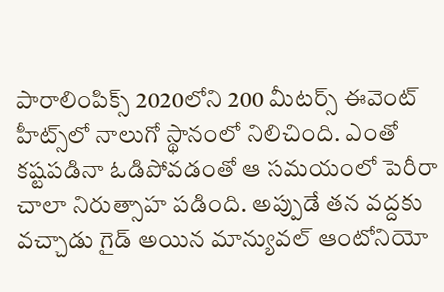పారాలింపిక్స్‌ 2020లోని 200 మీట‌ర్స్ ఈవెంట్ హీట్స్‌లో నాలుగో స్థానంలో నిలిచింది. ఎంతో కష్టపడినా ఓడిపోవడంతో ఆ సమయంలో పెరీరా చాలా నిరుత్సాహ పడింది. అప్పుడే తన వద్దకు వచ్చాడు గైడ్‌ అయిన మాన్యువల్ ఆంటోనియో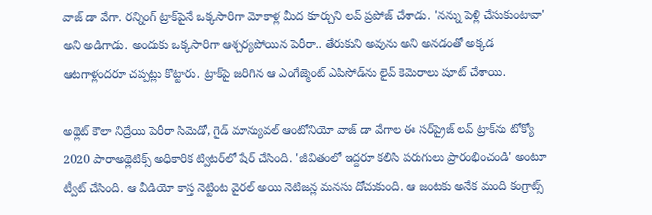వాజ్ డా వేగా. ర‌న్నింగ్ ట్రాక్‌పైనే ఒక్కసారిగా మోకాళ్ల మీద కూర్చుని లవ్ ప్ర‌పోజ్ చేశాడు. 'నన్ను పెళ్లి చేసుకుంటావా' అని అడిగాడు. అందుకు ఒక్కసారిగా ఆశ్చర్యపోయిన పెరీరా.. తేరుకుని అవును అని అనడంతో అక్కడ ఆటగాళ్లందరూ చప్పట్లు కొట్టారు. ట్రాక్‌పై జ‌రిగిన ఆ ఎంగేజ్మెంట్ ఎపిసోడ్‌ను లైవ్ కెమెరాలు షూట్ చేశాయి.

అథ్లెట్ కౌలా నిద్రేయి పెరీరా సిమెడో, గైడ్‌ మాన్యువల్ ఆంటోనియో వాజ్ డా వేగాల ఈ సర్‌ప్రైజ్‌ లవ్‌ ట్రాక్‌ను టోక్యో 2020 పారాఅథ్లెటిక్స్‌ అధికారిక ట్విటర్‌లో షేర్‌ చేసింది. 'జీవితంలో ఇద్దరూ కలిసి పరుగులు ప్రారంభించండి' అంటూ ట్వీట్‌ చేసింది. ఆ వీడియో కాస్త నెట్టింట వైరల్ అయి నెటిజన్ల మనసు దోచుకుంది. ఆ జంట‌కు అనేక మంది కంగ్రాట్స్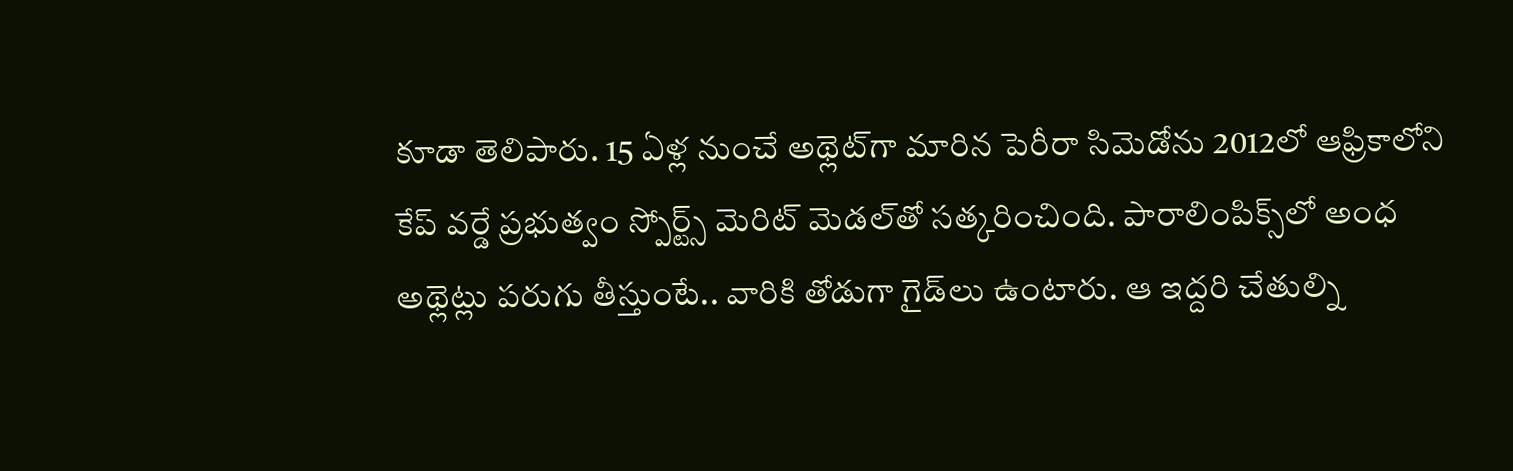కూడా తెలిపారు. 15 ఏళ్ల నుంచే అథ్లెట్‌గా మారిన పెరీరా సిమెడోను 2012లో ఆఫ్రికాలోని కేప్‌ వర్డే ప్రభుత్వం స్పోర్ట్స్‌ మెరిట్ మెడల్‌తో సత్కరించింది. పారాలింపిక్స్‌లో అంధ అథ్లెట్లు ప‌రుగు తీస్తుంటే.. వారికి తోడుగా గైడ్‌లు ఉంటారు. ఆ ఇద్ద‌రి చేతుల్ని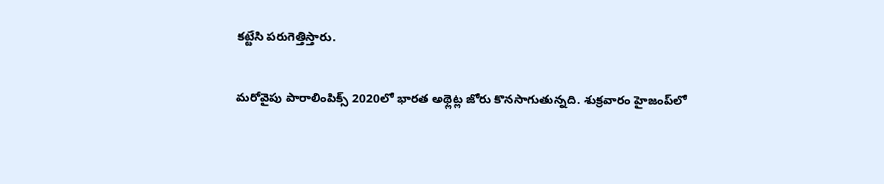క‌ట్టేసి ప‌రుగెత్తిస్తారు.

మరోవైపు పారాలింపిక్స్‌ 2020లో భారత అథ్లెట్ల జోరు కొనసాగుతున్నది. శుక్రవారం హైజంప్‌లో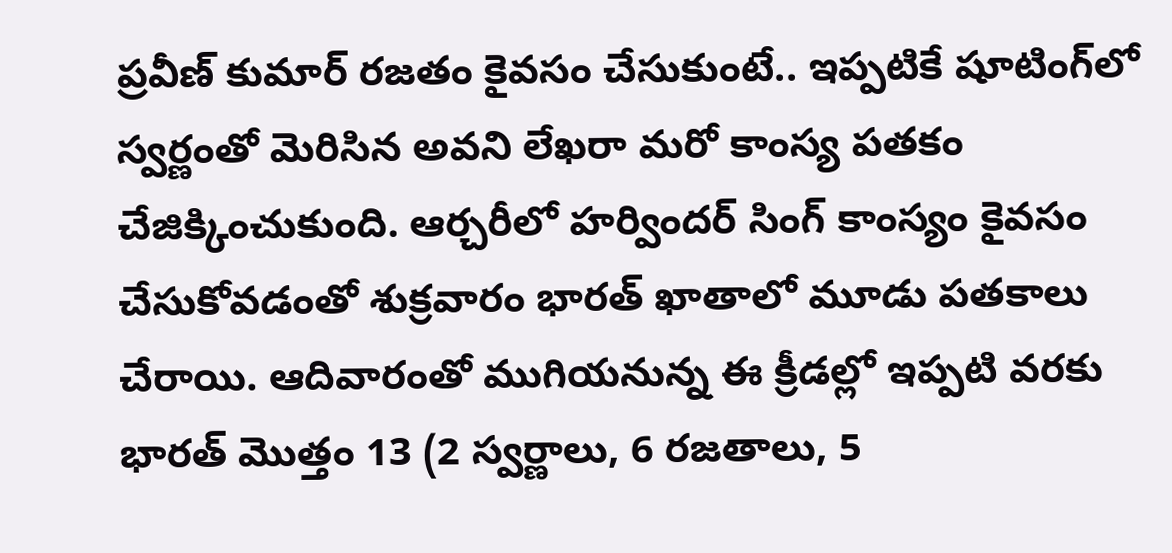ప్రవీణ్‌ కుమార్‌ రజతం కైవసం చేసుకుంటే.. ఇప్పటికే షూటింగ్‌లో స్వర్ణంతో మెరిసిన అవని లేఖరా మరో కాంస్య పతకం చేజిక్కించుకుంది. ఆర్చరీలో హర్విందర్‌ సింగ్‌ కాంస్యం కైవసం చేసుకోవడంతో శుక్రవారం భారత్‌ ఖాతాలో మూడు పతకాలు చేరాయి. ఆదివారంతో ముగియనున్న ఈ క్రీడల్లో ఇప్పటి వరకు భారత్‌ మొత్తం 13 (2 స్వర్ణాలు, 6 రజతాలు, 5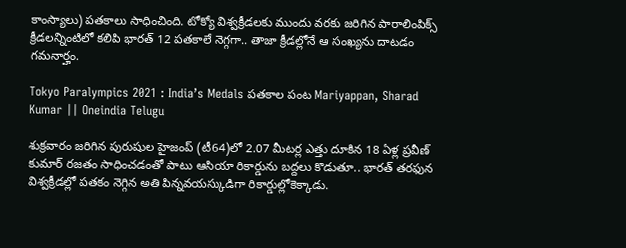కాంస్యాలు) పతకాలు సాధించింది. టోక్యో విశ్వక్రీడలకు ముందు వరకు జరిగిన పారాలింపిక్స్‌ క్రీడలన్నింటిలో కలిపి భారత్‌ 12 పతకాలే నెగ్గగా.. తాజా క్రీడల్లోనే ఆ సంఖ్యను దాటడం గమనార్హం.

Tokyo Paralympics 2021 : India’s Medals పతకాల పంట Mariyappan, Sharad Kumar || Oneindia Telugu

శుక్రవారం జరిగిన పురుషుల హైజంప్‌ (టీ64)లో 2.07 మీటర్ల ఎత్తు దూకిన 18 ఏళ్ల ప్రవీణ్‌ కుమార్‌ రజతం సాధించడంతో పాటు ఆసియా రికార్డును బద్దలు కొడుతూ.. భారత్‌ తరఫున విశ్వక్రీడల్లో పతకం నెగ్గిన అతి పిన్నవయస్కుడిగా రికార్డుల్లోకెక్కాడు.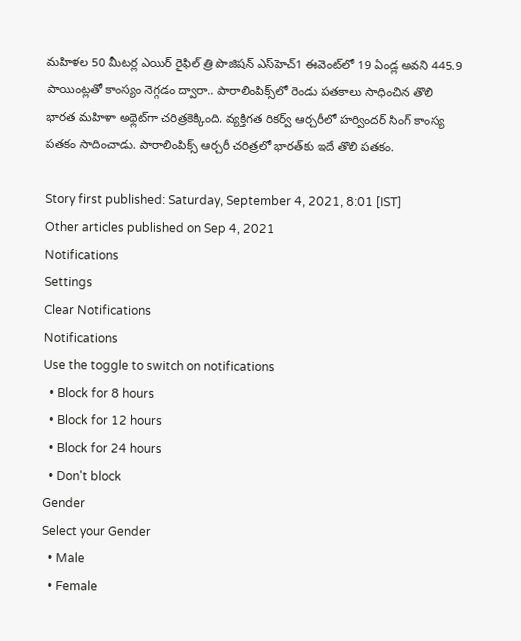మహిళల 50 మీటర్ల ఎయిర్‌ రైఫిల్‌ త్రి పొజిషన్‌ ఎస్‌హెచ్‌1 ఈవెంట్‌లో 19 ఏండ్ల అవని 445.9 పాయింట్లతో కాంస్యం నెగ్గడం ద్వారా.. పారాలింపిక్స్‌లో రెండు పతకాలు సాధించిన తొలి భారత మహిళా అథ్లెట్‌గా చరిత్రకెక్కింది. వ్యక్తిగత రికర్వ్‌ ఆర్చరీలో హర్విందర్‌ సింగ్‌ కాంస్య పతకం సాదించాడు. పారాలింపిక్స్‌ ఆర్చరీ చరిత్రలో భారత్‌కు ఇదే తొలి పతకం.

Story first published: Saturday, September 4, 2021, 8:01 [IST]
Other articles published on Sep 4, 2021
Notifications
Settings
Clear Notifications
Notifications
Use the toggle to switch on notifications
  • Block for 8 hours
  • Block for 12 hours
  • Block for 24 hours
  • Don't block
Gender
Select your Gender
  • Male
  • Female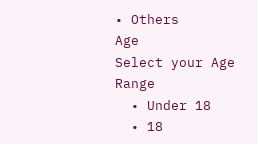• Others
Age
Select your Age Range
  • Under 18
  • 18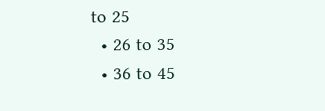to 25
  • 26 to 35
  • 36 to 45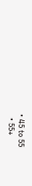• 45 to 55
  • 55+